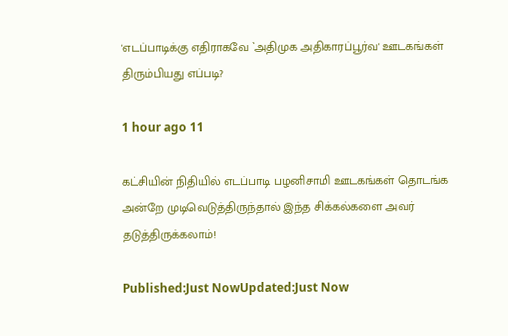'எடப்பாடிக்கு எதிராகவே `அதிமுக அதிகாரப்பூர்வ' ஊடகங்கள் திரும்பியது எப்படி?

1 hour ago 11

கட்சியின் நிதியில் எடப்பாடி பழனிசாமி ஊடகங்கள் தொடங்க அன்றே முடிவெடுத்திருந்தால் இந்த சிக்கல்களை அவர் தடுத்திருக்கலாம்!

Published:Just NowUpdated:Just Now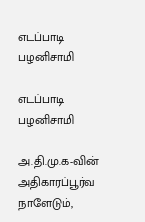எடப்பாடி பழனிசாமி

எடப்பாடி பழனிசாமி

அ.தி.மு.க-வின் அதிகாரப்பூர்வ நாளேடும்,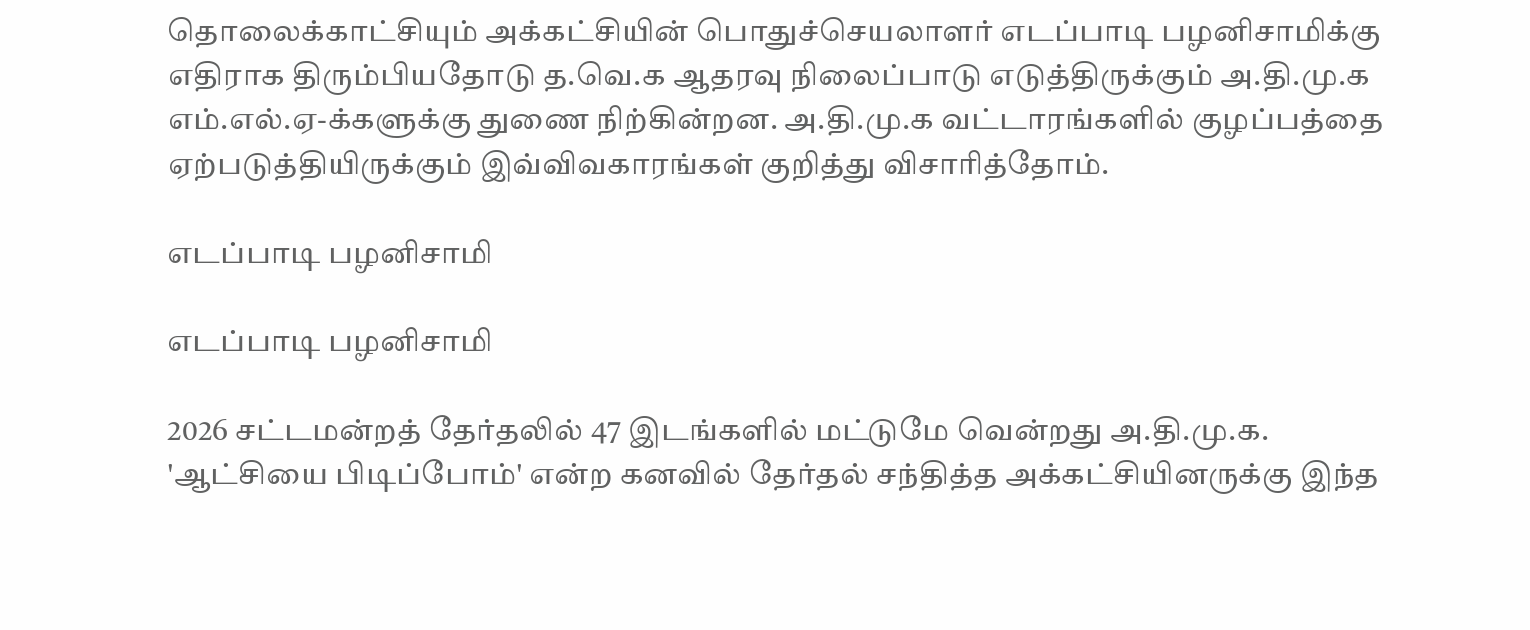தொலைக்காட்சியும் அக்கட்சியின் பொதுச்செயலாளர் எடப்பாடி பழனிசாமிக்கு எதிராக திரும்பியதோடு த.வெ.க ஆதரவு நிலைப்பாடு எடுத்திருக்கும் அ.தி.மு.க எம்.எல்.ஏ-க்களுக்கு துணை நிற்கின்றன. அ.தி.மு.க வட்டாரங்களில் குழப்பத்தை ஏற்படுத்தியிருக்கும் இவ்விவகாரங்கள் குறித்து விசாரித்தோம்.

எடப்பாடி பழனிசாமி

எடப்பாடி பழனிசாமி

2026 சட்டமன்றத் தேர்தலில் 47 இடங்களில் மட்டுமே வென்றது அ.தி.மு.க. 'ஆட்சியை பிடிப்போம்' என்ற கனவில் தேர்தல் சந்தித்த அக்கட்சியினருக்கு இந்த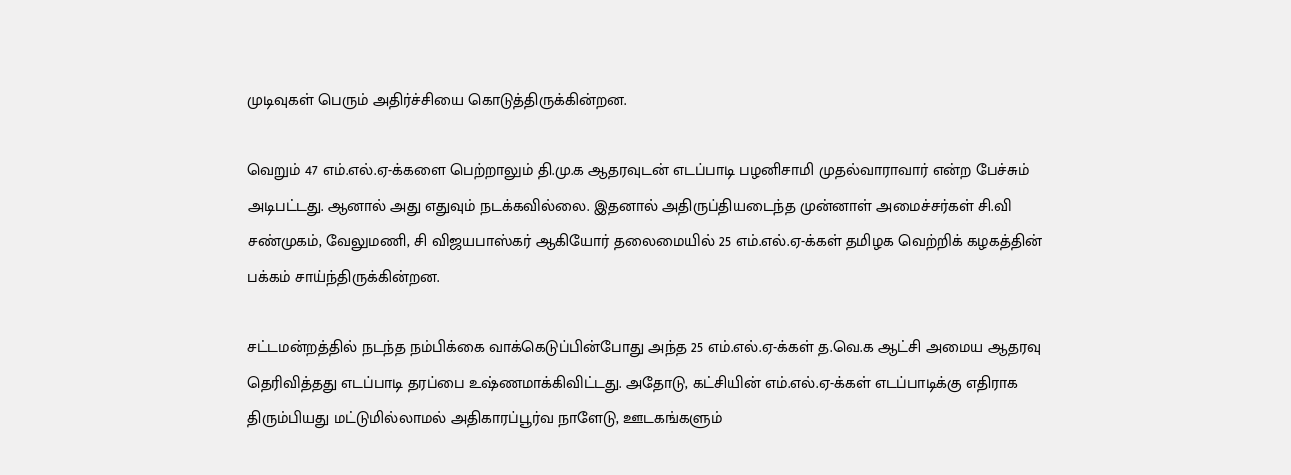முடிவுகள் பெரும் அதிர்ச்சியை கொடுத்திருக்கின்றன.

வெறும் 47 எம்.எல்.ஏ-க்களை பெற்றாலும் தி.மு.க ஆதரவுடன் எடப்பாடி பழனிசாமி முதல்வாராவார் என்ற பேச்சும் அடிபட்டது. ஆனால் அது எதுவும் நடக்கவில்லை. இதனால் அதிருப்தியடைந்த முன்னாள் அமைச்சர்கள் சி.வி சண்முகம், வேலுமணி, சி விஜயபாஸ்கர் ஆகியோர் தலைமையில் 25 எம்.எல்.ஏ-க்கள் தமிழக வெற்றிக் கழகத்தின் பக்கம் சாய்ந்திருக்கின்றன.

சட்டமன்றத்தில் நடந்த நம்பிக்கை வாக்கெடுப்பின்போது அந்த 25 எம்.எல்.ஏ-க்கள் த.வெ.க ஆட்சி அமைய ஆதரவு தெரிவித்தது எடப்பாடி தரப்பை உஷ்ணமாக்கிவிட்டது. அதோடு, கட்சியின் எம்.எல்.ஏ-க்கள் எடப்பாடிக்கு எதிராக திரும்பியது மட்டுமில்லாமல் அதிகாரப்பூர்வ நாளேடு, ஊடகங்களும்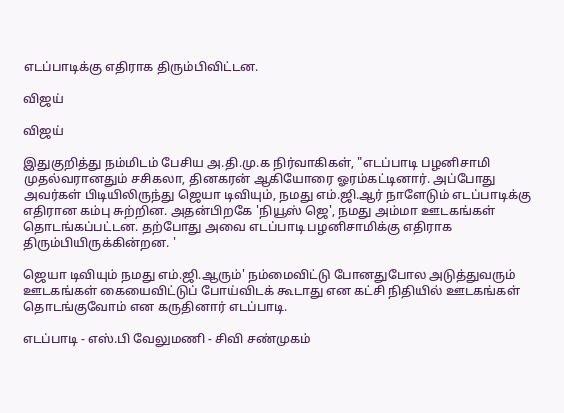எடப்பாடிக்கு எதிராக திரும்பிவிட்டன.

விஜய்

விஜய்

இதுகுறித்து நம்மிடம் பேசிய அ.தி.மு.க நிர்வாகிகள், "எடப்பாடி பழனிசாமி முதல்வரானதும் சசிகலா, தினகரன் ஆகியோரை ஓரம்கட்டினார். அப்போது அவர்கள் பிடியிலிருந்து ஜெயா டிவியும், நமது எம்.ஜி.ஆர் நாளேடும் எடப்பாடிக்கு எதிரான கம்பு சுற்றின. அதன்பிறகே 'நியூஸ் ஜெ', நமது அம்மா ஊடகங்கள் தொடங்கப்பட்டன. தற்போது அவை எடப்பாடி பழனிசாமிக்கு எதிராக திரும்பியிருக்கின்றன. '

ஜெயா டிவியும் நமது எம்.ஜி.ஆரும்' நம்மைவிட்டு போனதுபோல அடுத்துவரும் ஊடகங்கள் கையைவிட்டுப் போய்விடக் கூடாது என கட்சி நிதியில் ஊடகங்கள் தொடங்குவோம் என கருதினார் எடப்பாடி.

எடப்பாடி - எஸ்.பி வேலுமணி - சிவி சண்முகம்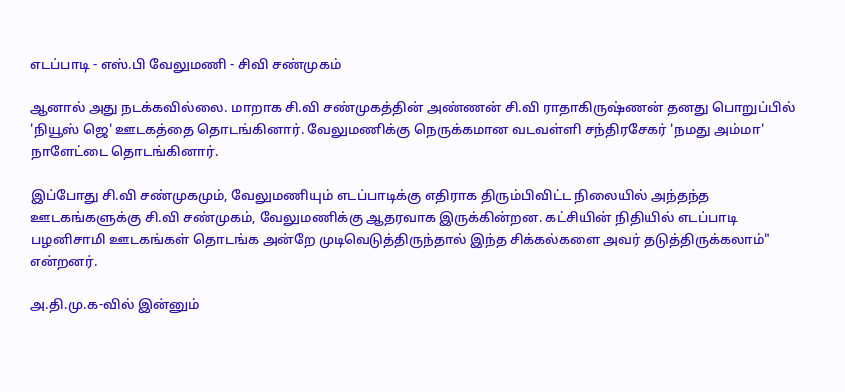எடப்பாடி - எஸ்.பி வேலுமணி - சிவி சண்முகம்

ஆனால் அது நடக்கவில்லை. மாறாக சி.வி சண்முகத்தின் அண்ணன் சி.வி ராதாகிருஷ்ணன் தனது பொறுப்பில் 'நியூஸ் ஜெ' ஊடகத்தை தொடங்கினார். வேலுமணிக்கு நெருக்கமான வடவள்ளி சந்திரசேகர் 'நமது அம்மா' நாளேட்டை தொடங்கினார்.

இப்போது சி.வி சண்முகமும், வேலுமணியும் எடப்பாடிக்கு எதிராக திரும்பிவிட்ட நிலையில் அந்தந்த ஊடகங்களுக்கு சி.வி சண்முகம், வேலுமணிக்கு ஆதரவாக இருக்கின்றன. கட்சியின் நிதியில் எடப்பாடி பழனிசாமி ஊடகங்கள் தொடங்க அன்றே முடிவெடுத்திருந்தால் இந்த சிக்கல்களை அவர் தடுத்திருக்கலாம்" என்றனர்.

அ.தி.மு.க-வில் இன்னும்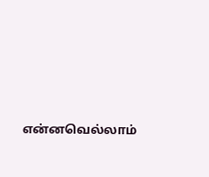என்னவெல்லாம்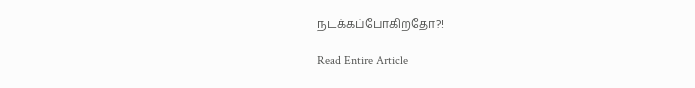நடக்கப்போகிறதோ?!

Read Entire Article